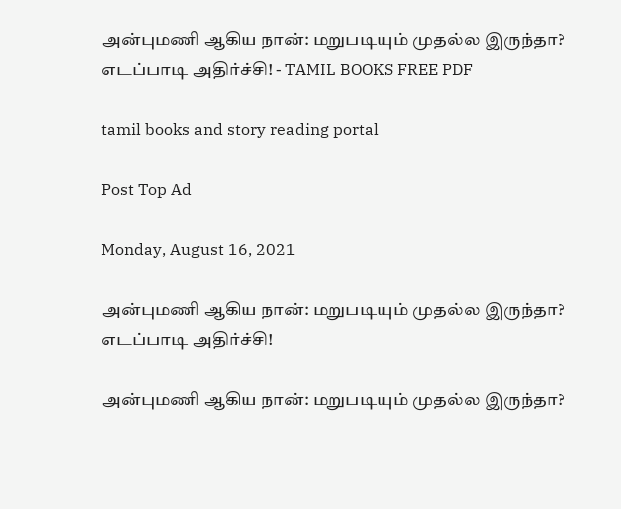அன்புமணி ஆகிய நான்: மறுபடியும் முதல்ல இருந்தா? எடப்பாடி அதிர்ச்சி! - TAMIL BOOKS FREE PDF

tamil books and story reading portal

Post Top Ad

Monday, August 16, 2021

அன்புமணி ஆகிய நான்: மறுபடியும் முதல்ல இருந்தா? எடப்பாடி அதிர்ச்சி!

அன்புமணி ஆகிய நான்: மறுபடியும் முதல்ல இருந்தா?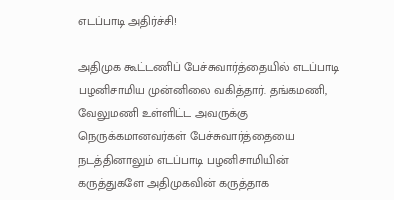எடப்பாடி அதிர்ச்சி!

அதிமுக கூட்டணிப் பேச்சுவார்த்தையில் எடப்பாடி பழனிசாமிய முன்னிலை வகித்தார். தங்கமணி, வேலுமணி உள்ளிட்ட அவருக்கு நெருக்கமானவர்கள் பேச்சுவார்த்தையை நடத்தினாலும் எடப்பாடி பழனிசாமியின் கருத்துகளே அதிமுகவின் கருத்தாக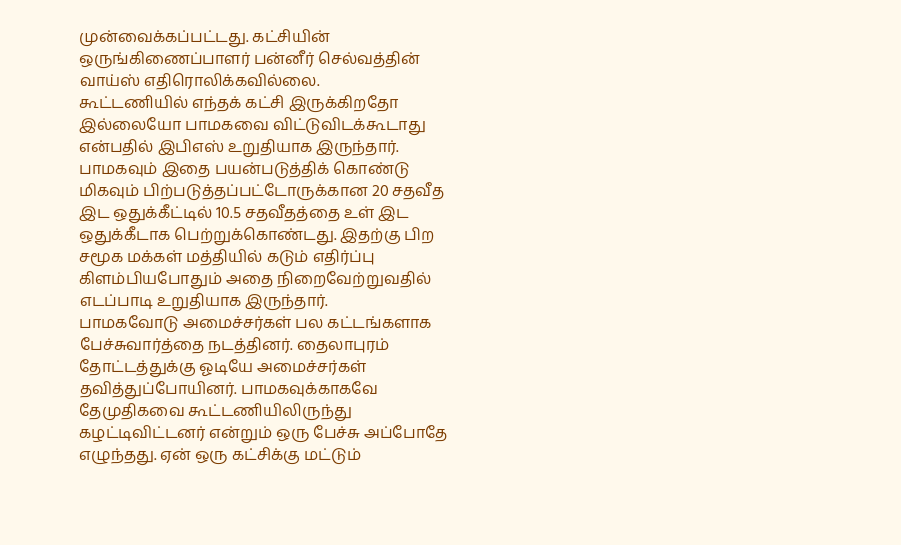முன்வைக்கப்பட்டது. கட்சியின் ஒருங்கிணைப்பாளர் பன்னீர் செல்வத்தின் வாய்ஸ் எதிரொலிக்கவில்லை.
கூட்டணியில் எந்தக் கட்சி இருக்கிறதோ இல்லையோ பாமகவை விட்டுவிடக்கூடாது என்பதில் இபிஎஸ் உறுதியாக இருந்தார். பாமகவும் இதை பயன்படுத்திக் கொண்டு மிகவும் பிற்படுத்தப்பட்டோருக்கான 20 சதவீத இட ஒதுக்கீட்டில் 10.5 சதவீதத்தை உள் இட ஒதுக்கீடாக பெற்றுக்கொண்டது. இதற்கு பிற சமூக மக்கள் மத்தியில் கடும் எதிர்ப்பு கிளம்பியபோதும் அதை நிறைவேற்றுவதில் எடப்பாடி உறுதியாக இருந்தார்.
பாமகவோடு அமைச்சர்கள் பல கட்டங்களாக பேச்சுவார்த்தை நடத்தினர். தைலாபுரம் தோட்டத்துக்கு ஓடியே அமைச்சர்கள் தவித்துப்போயினர். பாமகவுக்காகவே தேமுதிகவை கூட்டணியிலிருந்து கழட்டிவிட்டனர் என்றும் ஒரு பேச்சு அப்போதே எழுந்தது. ஏன் ஒரு கட்சிக்கு மட்டும்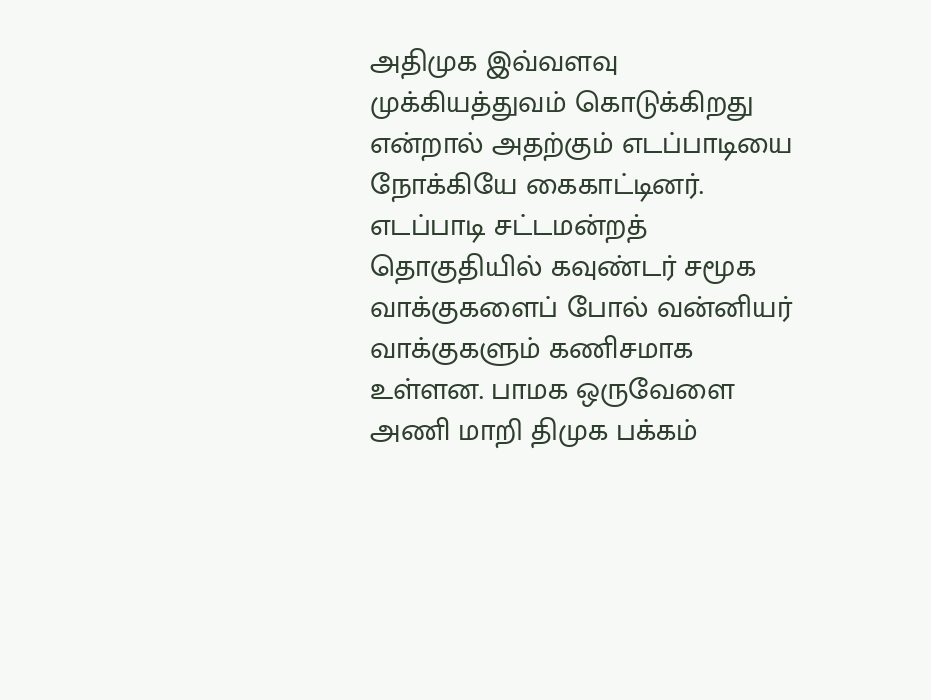அதிமுக இவ்வளவு முக்கியத்துவம் கொடுக்கிறது என்றால் அதற்கும் எடப்பாடியை நோக்கியே கைகாட்டினர். எடப்பாடி சட்டமன்றத் தொகுதியில் கவுண்டர் சமூக வாக்குகளைப் போல் வன்னியர் வாக்குகளும் கணிசமாக உள்ளன. பாமக ஒருவேளை அணி மாறி திமுக பக்கம்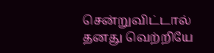சென்றுவிட்டால் தனது வெற்றியே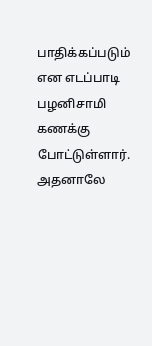பாதிக்கப்படும் என எடப்பாடி பழனிசாமி கணக்கு போட்டுள்ளார். அதனாலே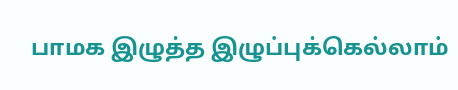பாமக இழுத்த இழுப்புக்கெல்லாம்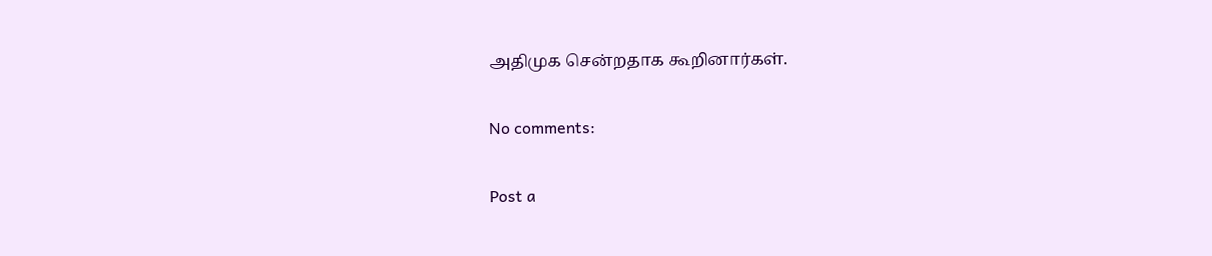அதிமுக சென்றதாக கூறினார்கள்.

No comments:

Post a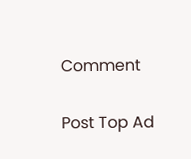Comment

Post Top Ad